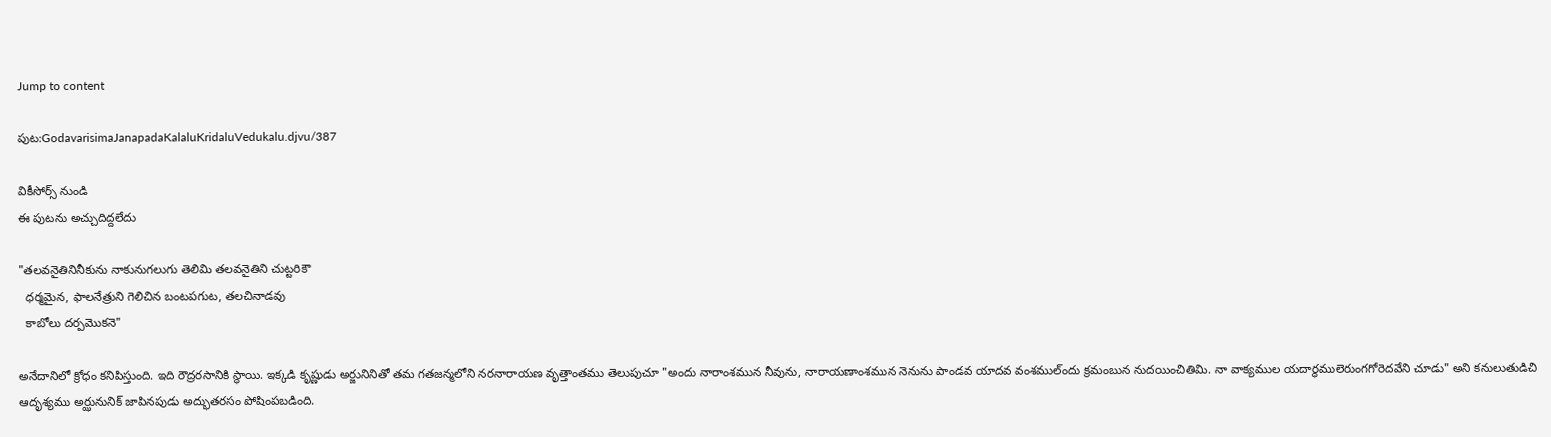Jump to content

పుట:GodavarisimaJanapadaKalaluKridaluVedukalu.djvu/387

వికీసోర్స్ నుండి
ఈ పుటను అచ్చుదిద్దలేదు

"తలవనైతినినీకును నాకునుగలుగు తెలిమి తలవనైతిని చుట్టరికౌ
  ధర్మమైన, ఫాలనేత్రుని గెలిచిన బంటపగుట, తలచినాడవు
  కాబోలు దర్పమొకనె"

అనేదానిలో క్రోధం కనిపిస్తుంది. ఇది రౌద్రరసానికి స్థాయి. ఇక్కడి కృష్ణుడు అర్జునినితో తమ గతజన్మలోని నరనారాయణ వృత్తాంతము తెలుపుచూ "అందు నారాంశమున నీవును, నారాయణాంశమున నెనును పాండవ యాదవ వంశముల్ందు క్రమంబున నుదయించితిమి. నా వాక్యముల యదార్ధములెరుంగగోరెదవేని చూడు" అని కనులుతుడిచి ఆదృశ్యము అర్ఝునునిక్ జాపినపుడు అద్భుతరసం పోషింపబడింది.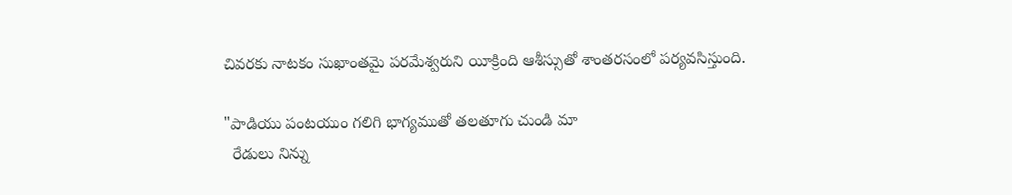చివరకు నాటకం సుఖాంతమై పరమేశ్వరుని యీక్రింది ఆశీస్సుతో శాంతరసంలో పర్యవసిస్తుంది.

"పాడియు పంటయుం గలిగి భాగ్యముతో తలతూగు చుండి మా
  రేడులు నిన్ను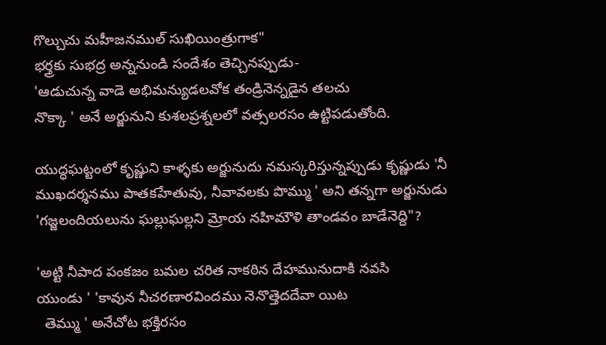గొల్చుచు మహీజనముల్ సుఖియింత్రుగాక"
భర్త్రకు సుభద్ర అన్ననుండి సందేశం తెచ్చినప్పుడు-
'ఆడుచున్న వాడె అభిమన్యుడలవోక తండ్రినెన్నడైన తలచు
నొక్కా ' అనే అర్జునుని కుశలప్రశ్నలలో వత్సలరసం ఉట్టిపడుతోంది.

యుద్ధఘట్టంలో కృష్ణుని కాళ్ళకు అర్జునుదు నమస్కరిస్తున్నప్పుడు కృష్ణుడు 'నీ ముఖదర్శనము పాతకహేతువు, నీవావలకు పొమ్ము ' అని తన్నగా అర్జునుడు 'గజ్జలందియలును ఘల్లుఘల్లని మ్రోయ నహిమౌళి తాండవం బాడేనెద్ది"?

'అట్టి నీపాద పంకజం బమల చరిత నాకఠిన దేహమునుదాకి నవసి
యుండు ' 'కావున నీచరణారవిందము నెనొత్తెదదేవా యిట
  తెమ్ము ' అనేచోట భక్తిరసం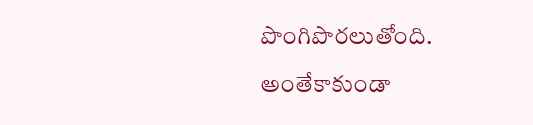పొంగిపొరలుతోంది.

అంతేకాకుండా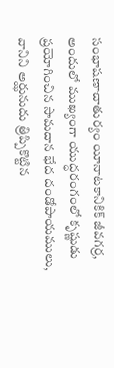సంభాషణాచాతుర్యం యీనాటకానికిక్ జీవగర్ర, అందులో ముఖ్యంగా యుద్ధరంగంలో కృష్ణుడు ప్రయోగించిన సామదాన భేద దండోపాయములు, వానిని అర్ఝునుదు త్రిప్పికొట్టిన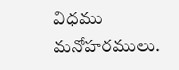విధము మనోహరములు.